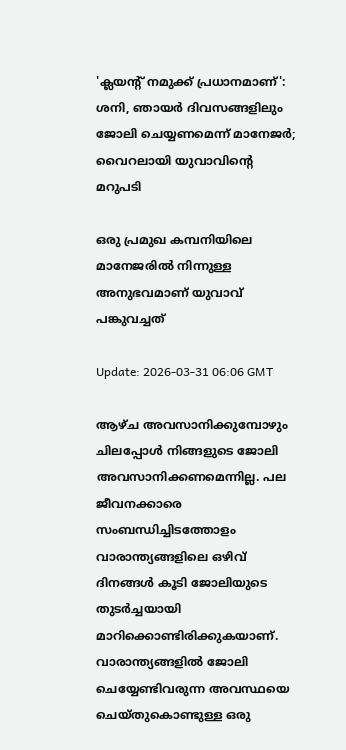'ക്ലയന്റ് നമുക്ക് പ്രധാനമാണ്': ശനി, ഞായർ ദിവസങ്ങളിലും ജോലി ചെയ്യണമെന്ന് മാനേജർ; വൈറലായി യുവാവിൻ്റെ മറുപടി

ഒരു പ്രമുഖ കമ്പനിയിലെ മാനേജരിൽ നിന്നുള്ള അനുഭവമാണ് യുവാവ് പങ്കുവച്ചത്

Update: 2026-03-31 06:06 GMT

ആഴ്ച അവസാനിക്കുമ്പോഴും ചിലപ്പോൾ നിങ്ങളുടെ ജോലി അവസാനിക്കണമെന്നില്ല. പല ജീവനക്കാരെ സംബന്ധിച്ചിടത്തോളം വാരാന്ത്യങ്ങളിലെ ഒഴിവ് ദിനങ്ങൾ കൂടി ജോലിയുടെ തുടർച്ചയായി മാറിക്കൊണ്ടിരിക്കുകയാണ്. വാരാന്ത്യങ്ങളിൽ ജോലി ചെയ്യേണ്ടിവരുന്ന അവസ്ഥയെ ചെയ്തുകൊണ്ടുള്ള ഒരു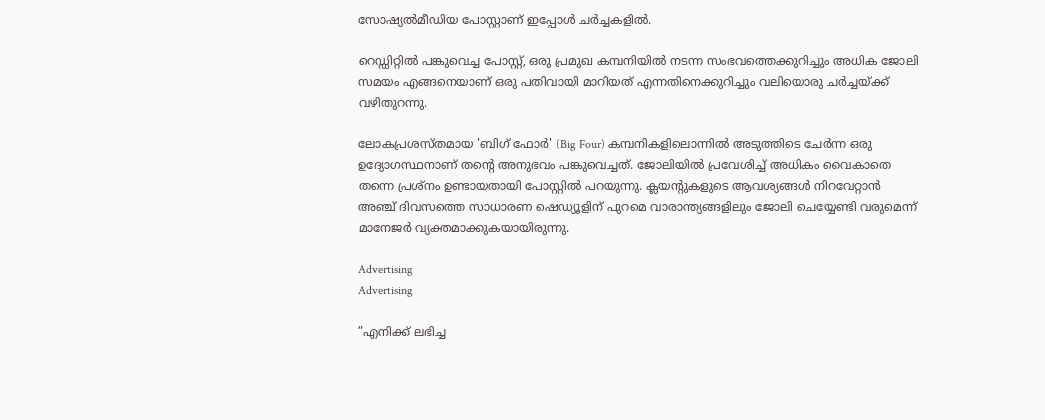സോഷ്യൽമീഡിയ പോസ്റ്റാണ് ഇപ്പോൾ ചർച്ചകളിൽ.

റെഡ്ഡിറ്റിൽ പങ്കുവെച്ച പോസ്റ്റ്, ഒരു പ്രമുഖ കമ്പനിയിൽ നടന്ന സംഭവത്തെക്കുറിച്ചും അധിക ജോലി സമയം എങ്ങനെയാണ് ഒരു പതിവായി മാറിയത് എന്നതിനെക്കുറിച്ചും വലിയൊരു ചർച്ചയ്ക്ക് വഴിതുറന്നു.

ലോകപ്രശസ്തമായ 'ബിഗ് ഫോർ' (Big Four) കമ്പനികളിലൊന്നിൽ അടുത്തിടെ ചേർന്ന ഒരു ഉദ്യോഗസ്ഥനാണ് തന്റെ അനുഭവം പങ്കുവെച്ചത്. ജോലിയിൽ പ്രവേശിച്ച് അധികം വൈകാതെ തന്നെ പ്രശ്നം ഉണ്ടായതായി പോസ്റ്റിൽ പറയുന്നു. ക്ലയന്റുകളുടെ ആവശ്യങ്ങൾ നിറവേറ്റാൻ അഞ്ച് ദിവസത്തെ സാധാരണ ഷെഡ്യൂളിന് പുറമെ വാരാന്ത്യങ്ങളിലും ജോലി ചെയ്യേണ്ടി വരുമെന്ന് മാനേജർ വ്യക്തമാക്കുകയായിരുന്നു.

Advertising
Advertising

”എനിക്ക് ലഭിച്ച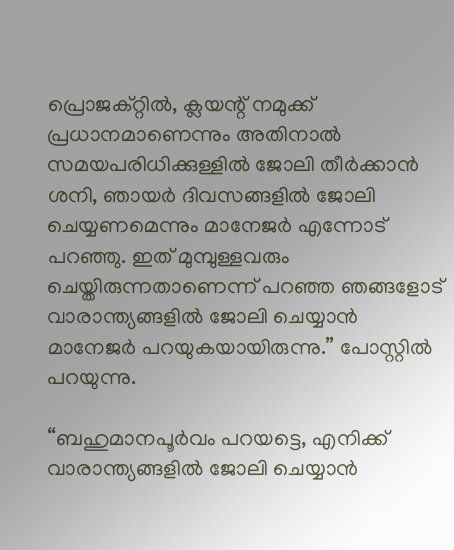പ്രൊജക്റ്റിൽ, ക്ലയന്റ് നമുക്ക് പ്രധാനമാണെന്നും അതിനാൽ സമയപരിധിക്കുള്ളിൽ ജോലി തീർക്കാൻ ശനി, ഞായർ ദിവസങ്ങളിൽ ജോലി ചെയ്യണമെന്നും മാനേജർ എന്നോട് പറഞ്ഞു. ഇത് മുമ്പുള്ളവരും ചെയ്തിരുന്നതാണെന്ന് പറഞ്ഞ ഞങ്ങളോട് വാരാന്ത്യങ്ങളിൽ ജോലി ചെയ്യാൻ മാനേജർ പറയുകയായിരുന്നു.” പോസ്റ്റിൽ പറയുന്നു.

“ബഹുമാനപൂർവം പറയട്ടെ, എനിക്ക് വാരാന്ത്യങ്ങളിൽ ജോലി ചെയ്യാൻ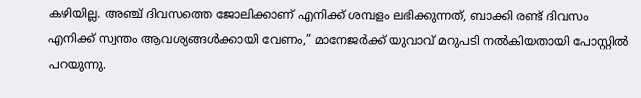കഴിയില്ല. അഞ്ച് ദിവസത്തെ ജോലിക്കാണ് എനിക്ക് ശമ്പളം ലഭിക്കുന്നത്, ബാക്കി രണ്ട് ദിവസം എനിക്ക് സ്വന്തം ആവശ്യങ്ങൾക്കായി വേണം,” മാനേജർക്ക് യുവാവ് മറുപടി നൽകിയതായി പോസ്റ്റിൽ പറയുന്നു.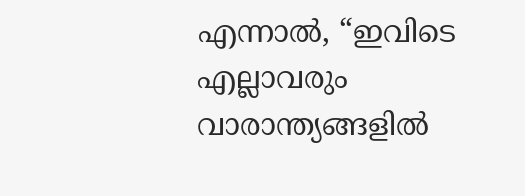എന്നാൽ, “ഇവിടെ എല്ലാവരും വാരാന്ത്യങ്ങളിൽ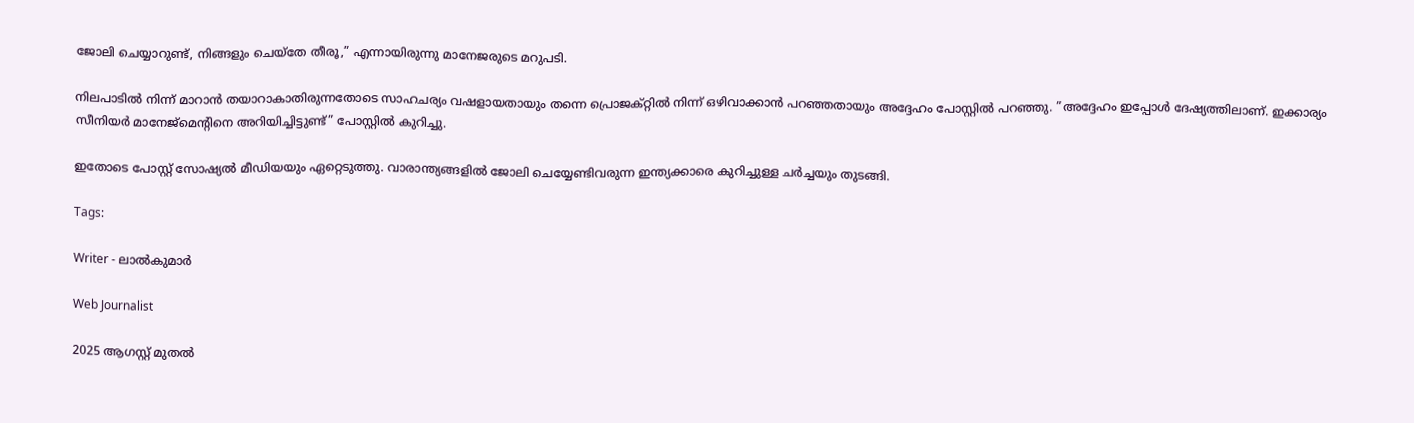ജോലി ചെയ്യാറുണ്ട്, നിങ്ങളും ചെയ്തേ തീരൂ,” എന്നായിരുന്നു മാനേജരുടെ മറുപടി.

നിലപാടിൽ നിന്ന് മാറാൻ തയാറാകാതിരുന്നതോടെ സാഹചര്യം വഷളായതായും തന്നെ പ്രൊജക്റ്റിൽ നിന്ന് ഒഴിവാക്കാൻ പറഞ്ഞതായും അദ്ദേഹം പോസ്റ്റിൽ പറഞ്ഞു. ”അദ്ദേഹം ഇപ്പോൾ ദേഷ്യത്തിലാണ്. ഇക്കാര്യം സീനിയർ മാനേജ്‌മെന്റിനെ അറിയിച്ചിട്ടുണ്ട്” പോസ്റ്റിൽ കുറിച്ചു.

ഇതോടെ പോസ്റ്റ് സോഷ്യൽ മീഡിയയും ഏറ്റെടുത്തു. വാരാന്ത്യങ്ങളിൽ ജോലി ചെയ്യേണ്ടിവരുന്ന ഇന്ത്യക്കാരെ കുറിച്ചുള്ള ചർച്ചയും തുടങ്ങി.

Tags:

Writer - ലാൽകുമാർ

Web Journalist

2025 ആഗസ്റ്റ് മുതൽ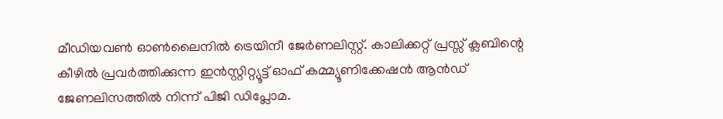മീഡിയവൺ ഓൺലൈനിൽ ട്രെയിനീ ജേർണലിസ്റ്റ്. കാലിക്കറ്റ് പ്രസ്സ് ക്ലബിന്റെ കീഴില്‍ പ്രവര്‍ത്തിക്കുന്ന ഇന്‍സ്റ്റിറ്റ്യൂട്ട് ഓഫ് കമ്മ്യൂണിക്കേഷന്‍ ആന്‍ഡ് ജേണലിസത്തിൽ നിന്ന് പിജി ഡിപ്ലോമ.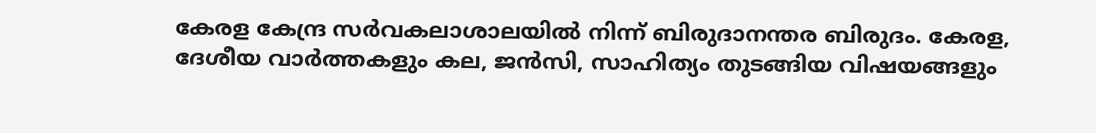കേരള കേന്ദ്ര സർവകലാശാലയിൽ നിന്ന് ബിരുദാനന്തര ബിരുദം. കേരള, ദേശീയ വാർത്തകളും കല, ജൻസി, സാഹിത്യം തുടങ്ങിയ വിഷയങ്ങളും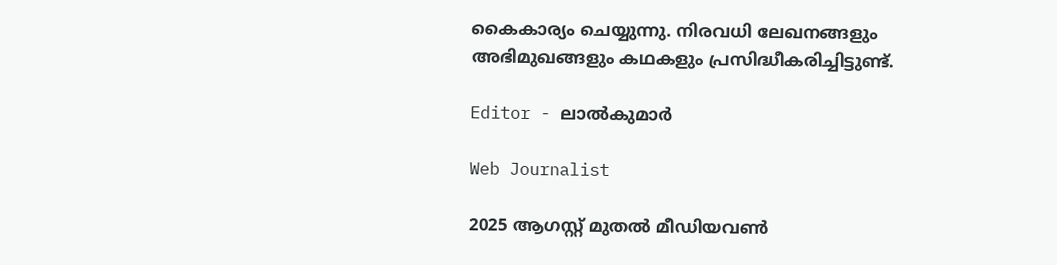കൈകാര്യം ചെയ്യുന്നു. നിരവധി ലേഖനങ്ങളും അഭിമുഖങ്ങളും കഥകളും പ്രസിദ്ധീകരിച്ചിട്ടുണ്ട്.

Editor - ലാൽകുമാർ

Web Journalist

2025 ആഗസ്റ്റ് മുതൽ മീഡിയവൺ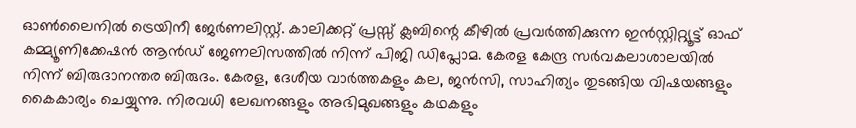ഓൺലൈനിൽ ട്രെയിനീ ജേർണലിസ്റ്റ്. കാലിക്കറ്റ് പ്രസ്സ് ക്ലബിന്റെ കീഴില്‍ പ്രവര്‍ത്തിക്കുന്ന ഇന്‍സ്റ്റിറ്റ്യൂട്ട് ഓഫ് കമ്മ്യൂണിക്കേഷന്‍ ആന്‍ഡ് ജേണലിസത്തിൽ നിന്ന് പിജി ഡിപ്ലോമ. കേരള കേന്ദ്ര സർവകലാശാലയിൽ നിന്ന് ബിരുദാനന്തര ബിരുദം. കേരള, ദേശീയ വാർത്തകളും കല, ജൻസി, സാഹിത്യം തുടങ്ങിയ വിഷയങ്ങളും കൈകാര്യം ചെയ്യുന്നു. നിരവധി ലേഖനങ്ങളും അഭിമുഖങ്ങളും കഥകളും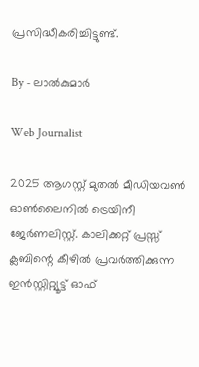പ്രസിദ്ധീകരിച്ചിട്ടുണ്ട്.

By - ലാൽകുമാർ

Web Journalist

2025 ആഗസ്റ്റ് മുതൽ മീഡിയവൺ ഓൺലൈനിൽ ട്രെയിനീ ജേർണലിസ്റ്റ്. കാലിക്കറ്റ് പ്രസ്സ് ക്ലബിന്റെ കീഴില്‍ പ്രവര്‍ത്തിക്കുന്ന ഇന്‍സ്റ്റിറ്റ്യൂട്ട് ഓഫ്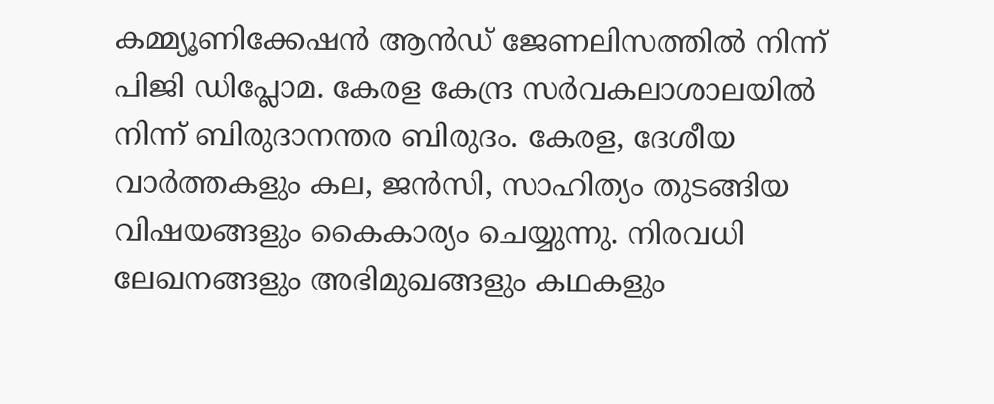കമ്മ്യൂണിക്കേഷന്‍ ആന്‍ഡ് ജേണലിസത്തിൽ നിന്ന് പിജി ഡിപ്ലോമ. കേരള കേന്ദ്ര സർവകലാശാലയിൽ നിന്ന് ബിരുദാനന്തര ബിരുദം. കേരള, ദേശീയ വാർത്തകളും കല, ജൻസി, സാഹിത്യം തുടങ്ങിയ വിഷയങ്ങളും കൈകാര്യം ചെയ്യുന്നു. നിരവധി ലേഖനങ്ങളും അഭിമുഖങ്ങളും കഥകളും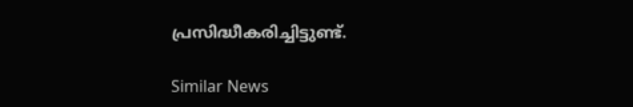പ്രസിദ്ധീകരിച്ചിട്ടുണ്ട്.

Similar News